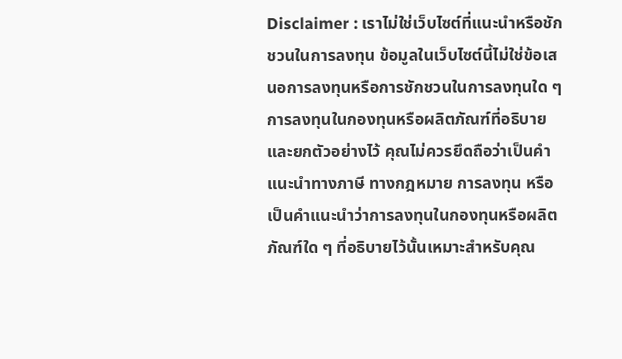Disclaimer : เราไม่ใช่เว็บไซต์ที่แนะนำหรือชักชวนในการลงทุน ข้อมูลในเว็บไซต์นี้ไม่ใช่ข้อเสนอการลงทุนหรือการชักชวนในการลงทุนใด ๆ การลงทุนในกองทุนหรือผลิตภัณฑ์ที่อธิบายและยกตัวอย่างไว้ คุณไม่ควรยึดถือว่าเป็นคำแนะนำทางภาษี ทางกฎหมาย การลงทุน หรือเป็นคำแนะนำว่าการลงทุนในกองทุนหรือผลิตภัณฑ์ใด ๆ ที่อธิบายไว้นั้นเหมาะสำหรับคุณ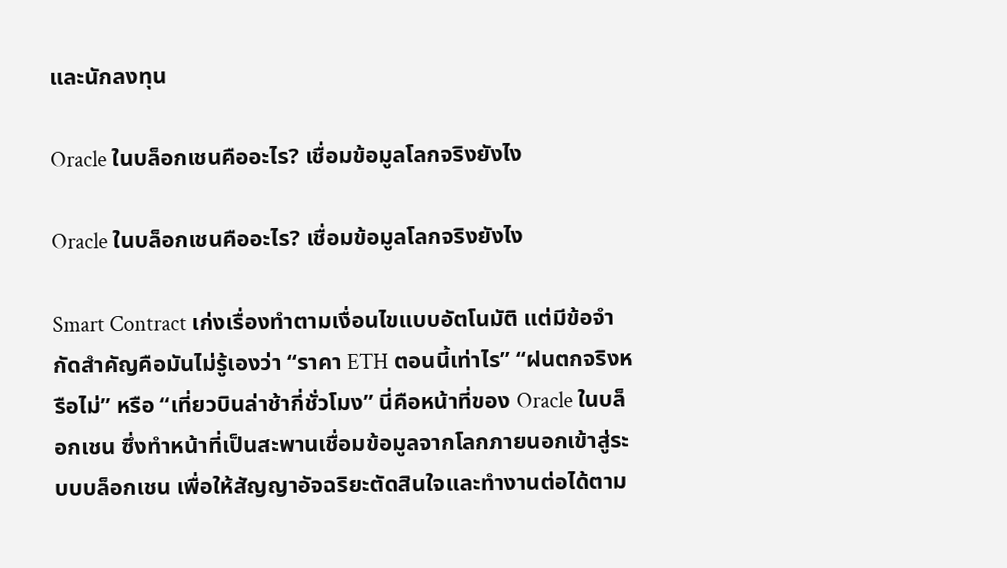และนักลงทุน

Oracle ในบล็อกเชนคืออะไร? เชื่อมข้อมูลโลกจริงยังไง

Oracle ในบล็อกเชนคืออะไร? เชื่อมข้อมูลโลกจริงยังไง

Smart Contract เก่งเรื่องทำตามเงื่อนไขแบบอัตโนมัติ แต่มีข้อจำกัดสำคัญคือมันไม่รู้เองว่า “ราคา ETH ตอนนี้เท่าไร” “ฝนตกจริงหรือไม่” หรือ “เที่ยวบินล่าช้ากี่ชั่วโมง” นี่คือหน้าที่ของ Oracle ในบล็อกเชน ซึ่งทำหน้าที่เป็นสะพานเชื่อมข้อมูลจากโลกภายนอกเข้าสู่ระบบบล็อกเชน เพื่อให้สัญญาอัจฉริยะตัดสินใจและทำงานต่อได้ตาม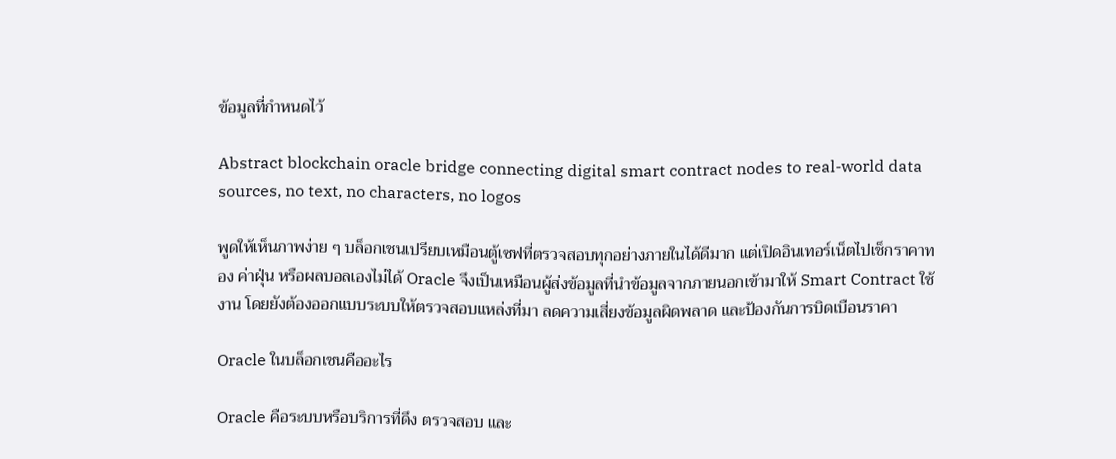ข้อมูลที่กำหนดไว้

Abstract blockchain oracle bridge connecting digital smart contract nodes to real-world data sources, no text, no characters, no logos

พูดให้เห็นภาพง่าย ๆ บล็อกเชนเปรียบเหมือนตู้เซฟที่ตรวจสอบทุกอย่างภายในได้ดีมาก แต่เปิดอินเทอร์เน็ตไปเช็กราคาทอง ค่าฝุ่น หรือผลบอลเองไม่ได้ Oracle จึงเป็นเหมือนผู้ส่งข้อมูลที่นำข้อมูลจากภายนอกเข้ามาให้ Smart Contract ใช้งาน โดยยังต้องออกแบบระบบให้ตรวจสอบแหล่งที่มา ลดความเสี่ยงข้อมูลผิดพลาด และป้องกันการบิดเบือนราคา

Oracle ในบล็อกเชนคืออะไร

Oracle คือระบบหรือบริการที่ดึง ตรวจสอบ และ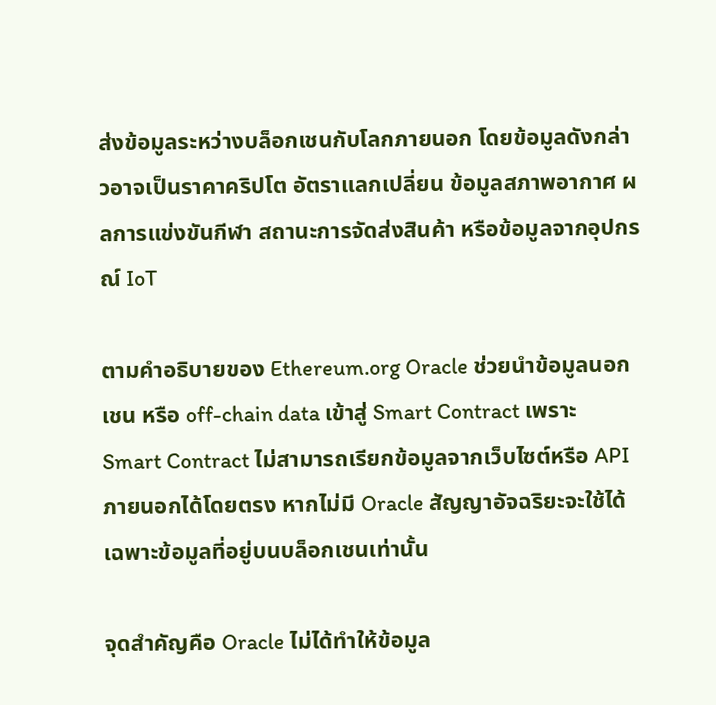ส่งข้อมูลระหว่างบล็อกเชนกับโลกภายนอก โดยข้อมูลดังกล่าวอาจเป็นราคาคริปโต อัตราแลกเปลี่ยน ข้อมูลสภาพอากาศ ผลการแข่งขันกีฬา สถานะการจัดส่งสินค้า หรือข้อมูลจากอุปกรณ์ IoT

ตามคำอธิบายของ Ethereum.org Oracle ช่วยนำข้อมูลนอกเชน หรือ off-chain data เข้าสู่ Smart Contract เพราะ Smart Contract ไม่สามารถเรียกข้อมูลจากเว็บไซต์หรือ API ภายนอกได้โดยตรง หากไม่มี Oracle สัญญาอัจฉริยะจะใช้ได้เฉพาะข้อมูลที่อยู่บนบล็อกเชนเท่านั้น

จุดสำคัญคือ Oracle ไม่ได้ทำให้ข้อมูล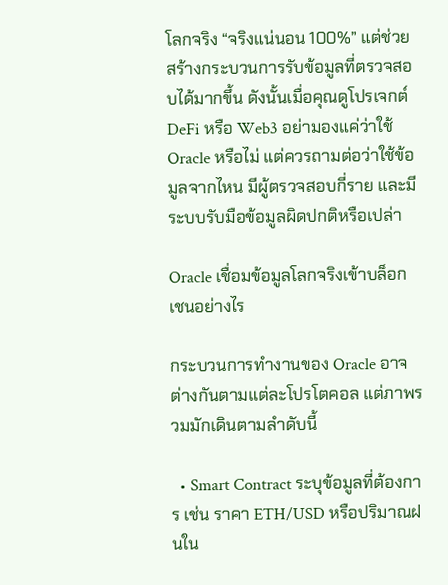โลกจริง “จริงแน่นอน 100%” แต่ช่วยสร้างกระบวนการรับข้อมูลที่ตรวจสอบได้มากขึ้น ดังนั้นเมื่อคุณดูโปรเจกต์ DeFi หรือ Web3 อย่ามองแค่ว่าใช้ Oracle หรือไม่ แต่ควรถามต่อว่าใช้ข้อมูลจากไหน มีผู้ตรวจสอบกี่ราย และมีระบบรับมือข้อมูลผิดปกติหรือเปล่า

Oracle เชื่อมข้อมูลโลกจริงเข้าบล็อกเชนอย่างไร

กระบวนการทำงานของ Oracle อาจต่างกันตามแต่ละโปรโตคอล แต่ภาพรวมมักเดินตามลำดับนี้

  • Smart Contract ระบุข้อมูลที่ต้องการ เช่น ราคา ETH/USD หรือปริมาณฝนใน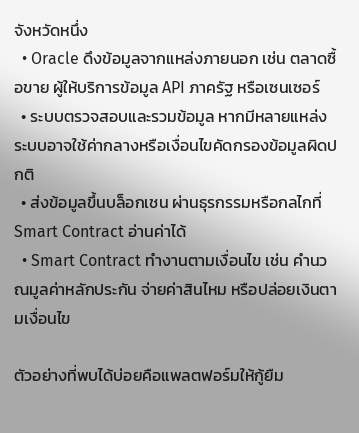จังหวัดหนึ่ง
  • Oracle ดึงข้อมูลจากแหล่งภายนอก เช่น ตลาดซื้อขาย ผู้ให้บริการข้อมูล API ภาครัฐ หรือเซนเซอร์
  • ระบบตรวจสอบและรวมข้อมูล หากมีหลายแหล่ง ระบบอาจใช้ค่ากลางหรือเงื่อนไขคัดกรองข้อมูลผิดปกติ
  • ส่งข้อมูลขึ้นบล็อกเชน ผ่านธุรกรรมหรือกลไกที่ Smart Contract อ่านค่าได้
  • Smart Contract ทำงานตามเงื่อนไข เช่น คำนวณมูลค่าหลักประกัน จ่ายค่าสินไหม หรือปล่อยเงินตามเงื่อนไข

ตัวอย่างที่พบได้บ่อยคือแพลตฟอร์มให้กู้ยืม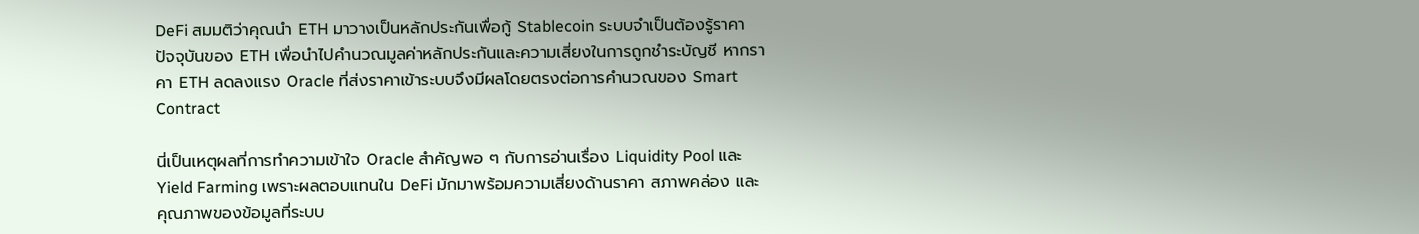DeFi สมมติว่าคุณนำ ETH มาวางเป็นหลักประกันเพื่อกู้ Stablecoin ระบบจำเป็นต้องรู้ราคาปัจจุบันของ ETH เพื่อนำไปคำนวณมูลค่าหลักประกันและความเสี่ยงในการถูกชำระบัญชี หากราคา ETH ลดลงแรง Oracle ที่ส่งราคาเข้าระบบจึงมีผลโดยตรงต่อการคำนวณของ Smart Contract

นี่เป็นเหตุผลที่การทำความเข้าใจ Oracle สำคัญพอ ๆ กับการอ่านเรื่อง Liquidity Pool และ Yield Farming เพราะผลตอบแทนใน DeFi มักมาพร้อมความเสี่ยงด้านราคา สภาพคล่อง และคุณภาพของข้อมูลที่ระบบ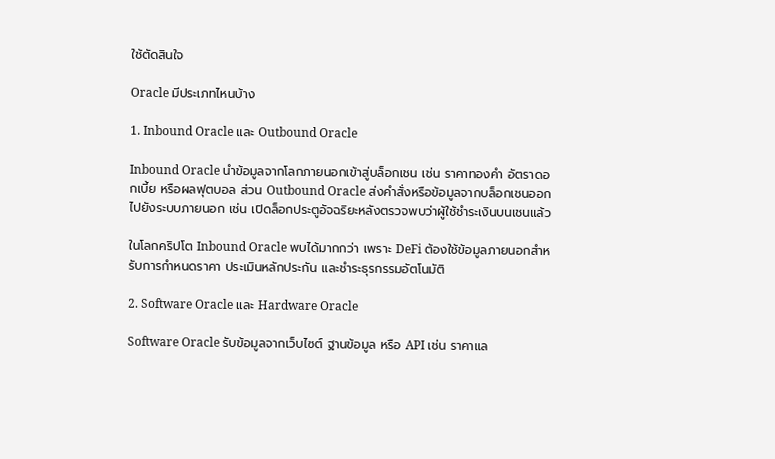ใช้ตัดสินใจ

Oracle มีประเภทไหนบ้าง

1. Inbound Oracle และ Outbound Oracle

Inbound Oracle นำข้อมูลจากโลกภายนอกเข้าสู่บล็อกเชน เช่น ราคาทองคำ อัตราดอกเบี้ย หรือผลฟุตบอล ส่วน Outbound Oracle ส่งคำสั่งหรือข้อมูลจากบล็อกเชนออกไปยังระบบภายนอก เช่น เปิดล็อกประตูอัจฉริยะหลังตรวจพบว่าผู้ใช้ชำระเงินบนเชนแล้ว

ในโลกคริปโต Inbound Oracle พบได้มากกว่า เพราะ DeFi ต้องใช้ข้อมูลภายนอกสำหรับการกำหนดราคา ประเมินหลักประกัน และชำระธุรกรรมอัตโนมัติ

2. Software Oracle และ Hardware Oracle

Software Oracle รับข้อมูลจากเว็บไซต์ ฐานข้อมูล หรือ API เช่น ราคาแล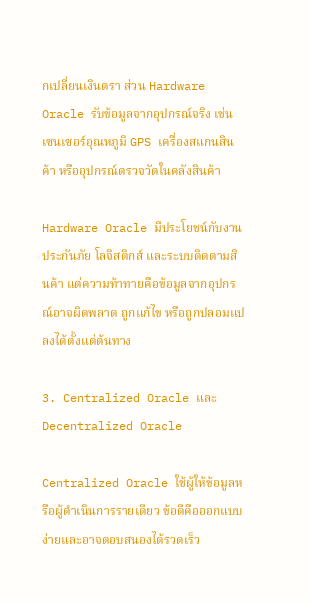กเปลี่ยนเงินตรา ส่วน Hardware Oracle รับข้อมูลจากอุปกรณ์จริง เช่น เซนเซอร์อุณหภูมิ GPS เครื่องสแกนสินค้า หรืออุปกรณ์ตรวจวัดในคลังสินค้า

Hardware Oracle มีประโยชน์กับงานประกันภัย โลจิสติกส์ และระบบติดตามสินค้า แต่ความท้าทายคือข้อมูลจากอุปกรณ์อาจผิดพลาด ถูกแก้ไข หรือถูกปลอมแปลงได้ตั้งแต่ต้นทาง

3. Centralized Oracle และ Decentralized Oracle

Centralized Oracle ใช้ผู้ให้ข้อมูลหรือผู้ดำเนินการรายเดียว ข้อดีคือออกแบบง่ายและอาจตอบสนองได้รวดเร็ว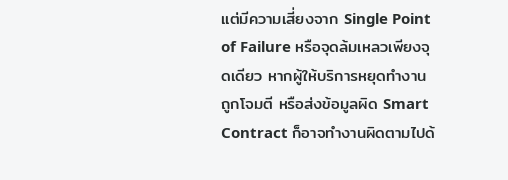แต่มีความเสี่ยงจาก Single Point of Failure หรือจุดล้มเหลวเพียงจุดเดียว หากผู้ให้บริการหยุดทำงาน ถูกโจมตี หรือส่งข้อมูลผิด Smart Contract ก็อาจทำงานผิดตามไปด้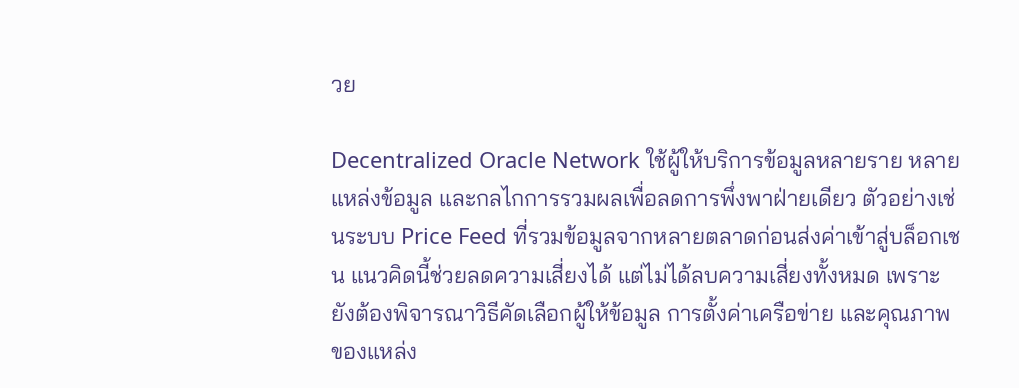วย

Decentralized Oracle Network ใช้ผู้ให้บริการข้อมูลหลายราย หลายแหล่งข้อมูล และกลไกการรวมผลเพื่อลดการพึ่งพาฝ่ายเดียว ตัวอย่างเช่นระบบ Price Feed ที่รวมข้อมูลจากหลายตลาดก่อนส่งค่าเข้าสู่บล็อกเชน แนวคิดนี้ช่วยลดความเสี่ยงได้ แต่ไม่ได้ลบความเสี่ยงทั้งหมด เพราะยังต้องพิจารณาวิธีคัดเลือกผู้ให้ข้อมูล การตั้งค่าเครือข่าย และคุณภาพของแหล่ง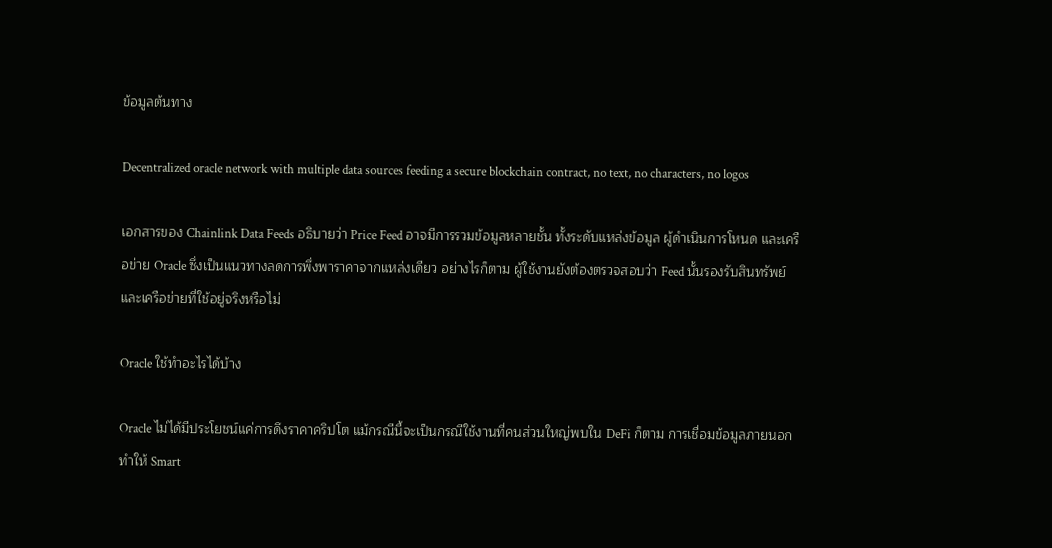ข้อมูลต้นทาง

Decentralized oracle network with multiple data sources feeding a secure blockchain contract, no text, no characters, no logos

เอกสารของ Chainlink Data Feeds อธิบายว่า Price Feed อาจมีการรวมข้อมูลหลายชั้น ทั้งระดับแหล่งข้อมูล ผู้ดำเนินการโหนด และเครือข่าย Oracle ซึ่งเป็นแนวทางลดการพึ่งพาราคาจากแหล่งเดียว อย่างไรก็ตาม ผู้ใช้งานยังต้องตรวจสอบว่า Feed นั้นรองรับสินทรัพย์และเครือข่ายที่ใช้อยู่จริงหรือไม่

Oracle ใช้ทำอะไรได้บ้าง

Oracle ไม่ได้มีประโยชน์แค่การดึงราคาคริปโต แม้กรณีนี้จะเป็นกรณีใช้งานที่คนส่วนใหญ่พบใน DeFi ก็ตาม การเชื่อมข้อมูลภายนอกทำให้ Smart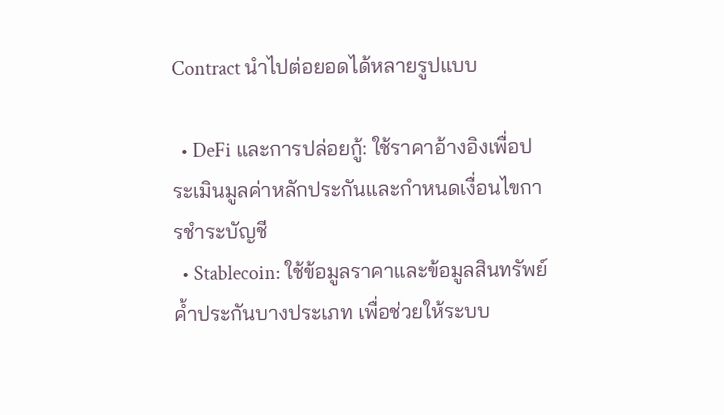Contract นำไปต่อยอดได้หลายรูปแบบ

  • DeFi และการปล่อยกู้: ใช้ราคาอ้างอิงเพื่อประเมินมูลค่าหลักประกันและกำหนดเงื่อนไขการชำระบัญชี
  • Stablecoin: ใช้ข้อมูลราคาและข้อมูลสินทรัพย์ค้ำประกันบางประเภท เพื่อช่วยให้ระบบ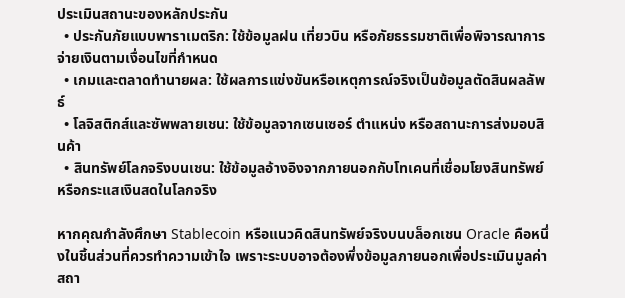ประเมินสถานะของหลักประกัน
  • ประกันภัยแบบพาราเมตริก: ใช้ข้อมูลฝน เที่ยวบิน หรือภัยธรรมชาติเพื่อพิจารณาการจ่ายเงินตามเงื่อนไขที่กำหนด
  • เกมและตลาดทำนายผล: ใช้ผลการแข่งขันหรือเหตุการณ์จริงเป็นข้อมูลตัดสินผลลัพธ์
  • โลจิสติกส์และซัพพลายเชน: ใช้ข้อมูลจากเซนเซอร์ ตำแหน่ง หรือสถานะการส่งมอบสินค้า
  • สินทรัพย์โลกจริงบนเชน: ใช้ข้อมูลอ้างอิงจากภายนอกกับโทเคนที่เชื่อมโยงสินทรัพย์หรือกระแสเงินสดในโลกจริง

หากคุณกำลังศึกษา Stablecoin หรือแนวคิดสินทรัพย์จริงบนบล็อกเชน Oracle คือหนึ่งในชิ้นส่วนที่ควรทำความเข้าใจ เพราะระบบอาจต้องพึ่งข้อมูลภายนอกเพื่อประเมินมูลค่า สถา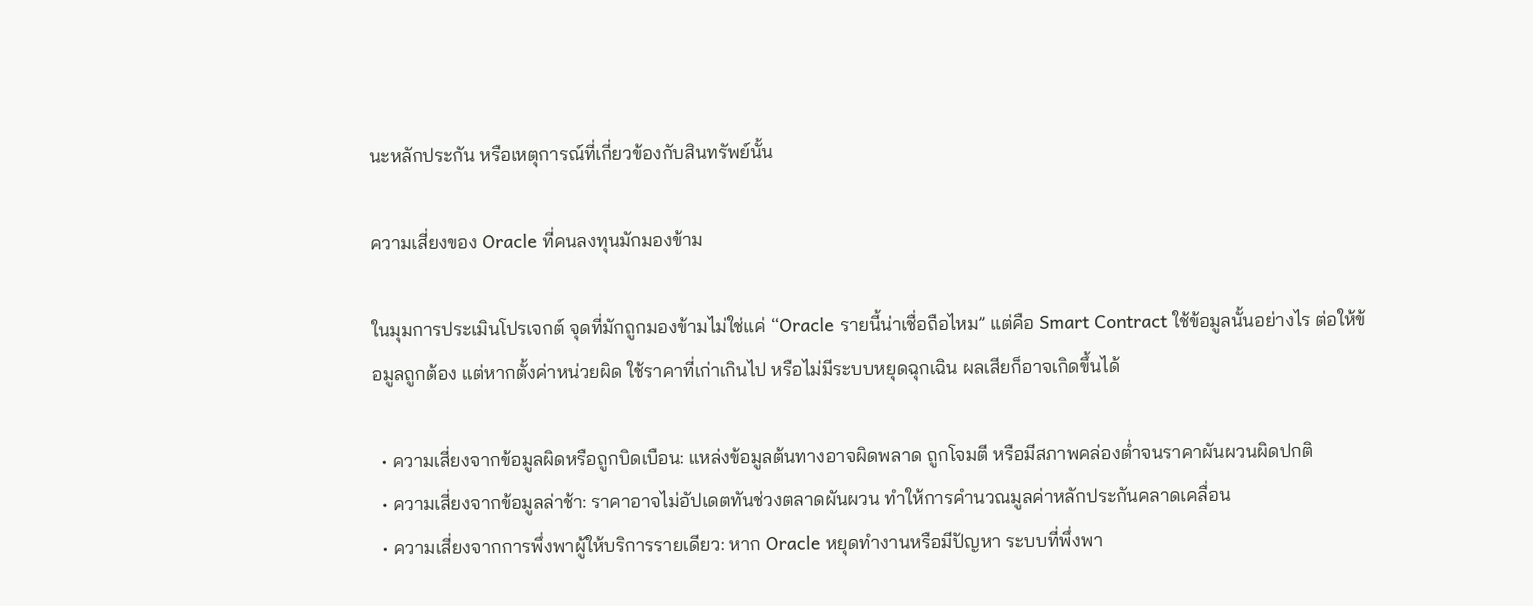นะหลักประกัน หรือเหตุการณ์ที่เกี่ยวข้องกับสินทรัพย์นั้น

ความเสี่ยงของ Oracle ที่คนลงทุนมักมองข้าม

ในมุมการประเมินโปรเจกต์ จุดที่มักถูกมองข้ามไม่ใช่แค่ “Oracle รายนี้น่าเชื่อถือไหม” แต่คือ Smart Contract ใช้ข้อมูลนั้นอย่างไร ต่อให้ข้อมูลถูกต้อง แต่หากตั้งค่าหน่วยผิด ใช้ราคาที่เก่าเกินไป หรือไม่มีระบบหยุดฉุกเฉิน ผลเสียก็อาจเกิดขึ้นได้

  • ความเสี่ยงจากข้อมูลผิดหรือถูกบิดเบือน: แหล่งข้อมูลต้นทางอาจผิดพลาด ถูกโจมตี หรือมีสภาพคล่องต่ำจนราคาผันผวนผิดปกติ
  • ความเสี่ยงจากข้อมูลล่าช้า: ราคาอาจไม่อัปเดตทันช่วงตลาดผันผวน ทำให้การคำนวณมูลค่าหลักประกันคลาดเคลื่อน
  • ความเสี่ยงจากการพึ่งพาผู้ให้บริการรายเดียว: หาก Oracle หยุดทำงานหรือมีปัญหา ระบบที่พึ่งพา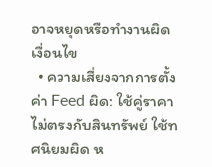อาจหยุดหรือทำงานผิดเงื่อนไข
  • ความเสี่ยงจากการตั้งค่า Feed ผิด: ใช้คู่ราคาไม่ตรงกับสินทรัพย์ ใช้ทศนิยมผิด ห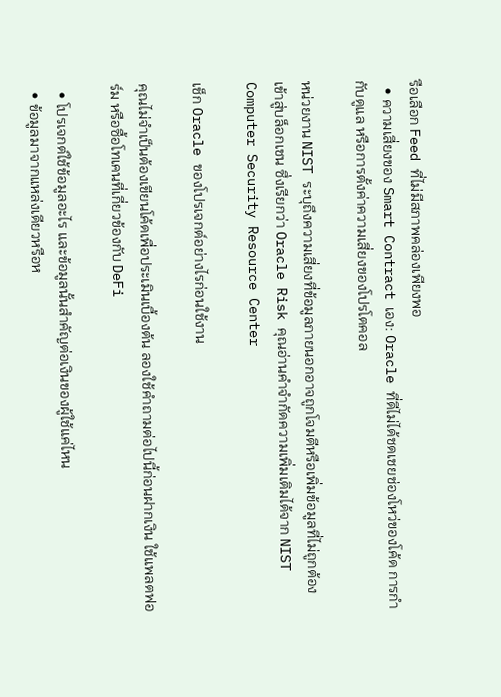รือเลือก Feed ที่ไม่มีสภาพคล่องเพียงพอ
  • ความเสี่ยงของ Smart Contract เอง: Oracle ที่ดีไม่ได้ชดเชยช่องโหว่ของโค้ด การกำกับดูแล หรือการตั้งค่าความเสี่ยงของโปรโตคอล

หน่วยงาน NIST ระบุถึงความเสี่ยงที่ข้อมูลภายนอกอาจถูกโจมตีหรือเพิ่มข้อมูลที่ไม่ถูกต้องเข้าสู่บล็อกเชน ซึ่งเรียกว่า Oracle Risk คุณอ่านคำจำกัดความเพิ่มเติมได้จาก NIST Computer Security Resource Center

เช็ก Oracle ของโปรเจกต์อย่างไรก่อนใช้งาน

คุณไม่จำเป็นต้องเขียนโค้ดเพื่อประเมินเบื้องต้น ลองใช้คำถามต่อไปนี้ก่อนฝากเงิน ใช้แพลตฟอร์ม หรือซื้อโทเคนที่เกี่ยวข้องกับ DeFi

  • โปรเจกต์ใช้ข้อมูลอะไร และข้อมูลนั้นสำคัญต่อเงินของผู้ใช้แค่ไหน
  • ข้อมูลมาจากแหล่งเดียวหรือห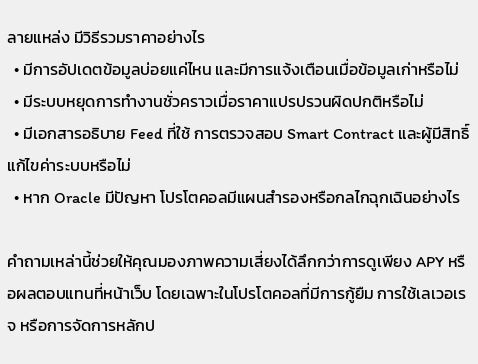ลายแหล่ง มีวิธีรวมราคาอย่างไร
  • มีการอัปเดตข้อมูลบ่อยแค่ไหน และมีการแจ้งเตือนเมื่อข้อมูลเก่าหรือไม่
  • มีระบบหยุดการทำงานชั่วคราวเมื่อราคาแปรปรวนผิดปกติหรือไม่
  • มีเอกสารอธิบาย Feed ที่ใช้ การตรวจสอบ Smart Contract และผู้มีสิทธิ์แก้ไขค่าระบบหรือไม่
  • หาก Oracle มีปัญหา โปรโตคอลมีแผนสำรองหรือกลไกฉุกเฉินอย่างไร

คำถามเหล่านี้ช่วยให้คุณมองภาพความเสี่ยงได้ลึกกว่าการดูเพียง APY หรือผลตอบแทนที่หน้าเว็บ โดยเฉพาะในโปรโตคอลที่มีการกู้ยืม การใช้เลเวอเรจ หรือการจัดการหลักป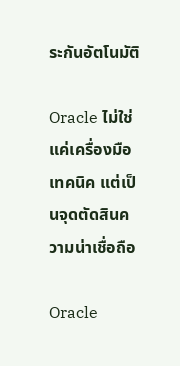ระกันอัตโนมัติ

Oracle ไม่ใช่แค่เครื่องมือเทคนิค แต่เป็นจุดตัดสินความน่าเชื่อถือ

Oracle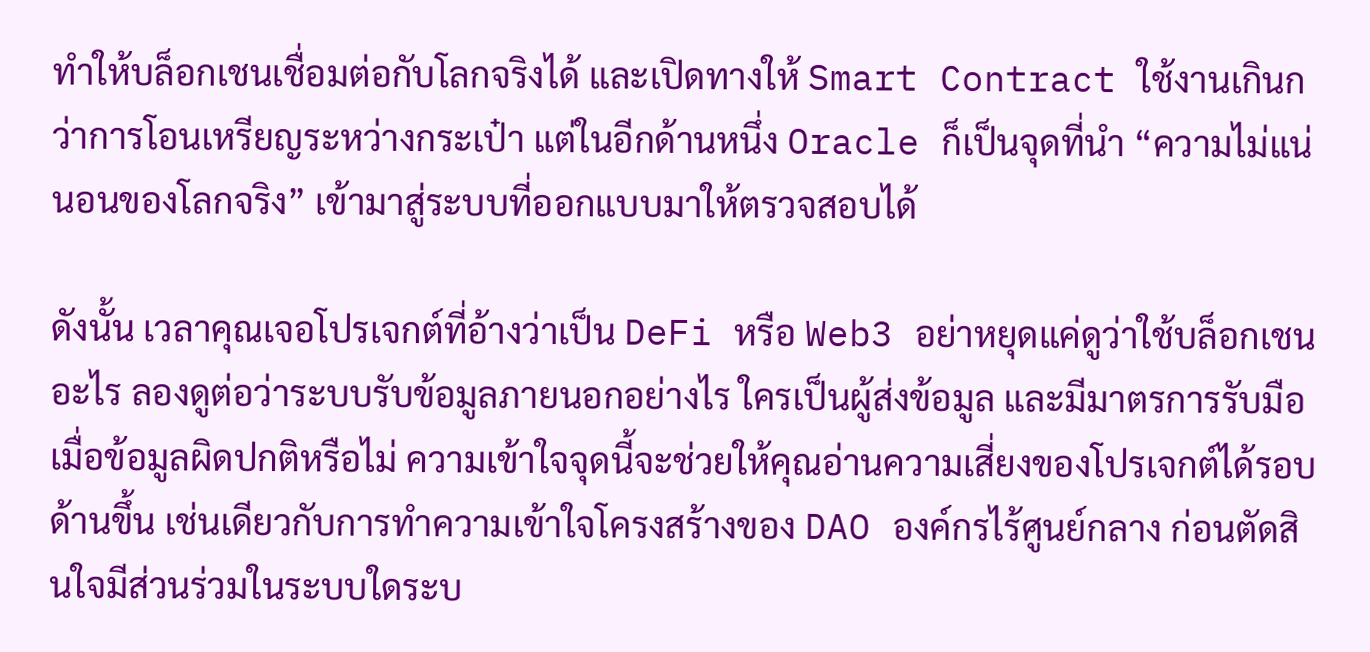ทำให้บล็อกเชนเชื่อมต่อกับโลกจริงได้ และเปิดทางให้ Smart Contract ใช้งานเกินกว่าการโอนเหรียญระหว่างกระเป๋า แต่ในอีกด้านหนึ่ง Oracle ก็เป็นจุดที่นำ “ความไม่แน่นอนของโลกจริง” เข้ามาสู่ระบบที่ออกแบบมาให้ตรวจสอบได้

ดังนั้น เวลาคุณเจอโปรเจกต์ที่อ้างว่าเป็น DeFi หรือ Web3 อย่าหยุดแค่ดูว่าใช้บล็อกเชนอะไร ลองดูต่อว่าระบบรับข้อมูลภายนอกอย่างไร ใครเป็นผู้ส่งข้อมูล และมีมาตรการรับมือเมื่อข้อมูลผิดปกติหรือไม่ ความเข้าใจจุดนี้จะช่วยให้คุณอ่านความเสี่ยงของโปรเจกต์ได้รอบด้านขึ้น เช่นเดียวกับการทำความเข้าใจโครงสร้างของ DAO องค์กรไร้ศูนย์กลาง ก่อนตัดสินใจมีส่วนร่วมในระบบใดระบ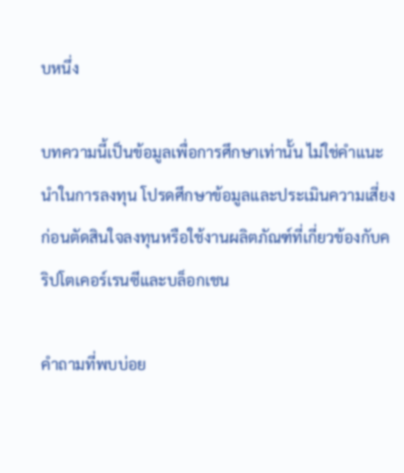บหนึ่ง

บทความนี้เป็นข้อมูลเพื่อการศึกษาเท่านั้น ไม่ใช่คำแนะนำในการลงทุน โปรดศึกษาข้อมูลและประเมินความเสี่ยงก่อนตัดสินใจลงทุนหรือใช้งานผลิตภัณฑ์ที่เกี่ยวข้องกับคริปโตเคอร์เรนซีและบล็อกเชน

คำถามที่พบบ่อย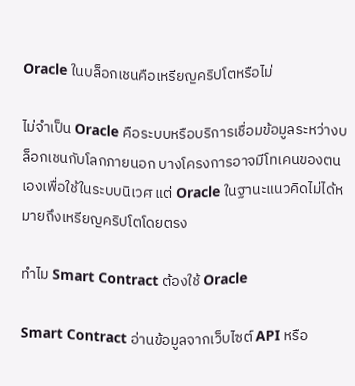Oracle ในบล็อกเชนคือเหรียญคริปโตหรือไม่

ไม่จำเป็น Oracle คือระบบหรือบริการเชื่อมข้อมูลระหว่างบล็อกเชนกับโลกภายนอก บางโครงการอาจมีโทเคนของตนเองเพื่อใช้ในระบบนิเวศ แต่ Oracle ในฐานะแนวคิดไม่ได้หมายถึงเหรียญคริปโตโดยตรง

ทำไม Smart Contract ต้องใช้ Oracle

Smart Contract อ่านข้อมูลจากเว็บไซต์ API หรือ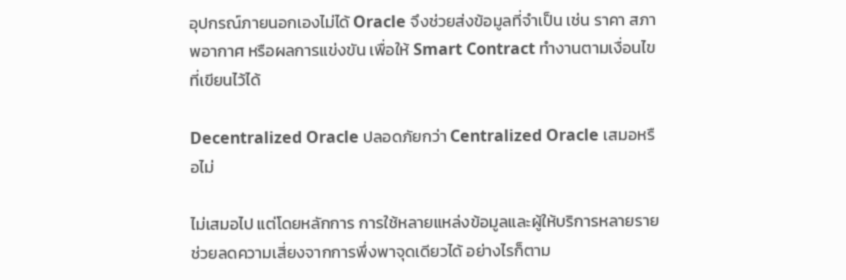อุปกรณ์ภายนอกเองไม่ได้ Oracle จึงช่วยส่งข้อมูลที่จำเป็น เช่น ราคา สภาพอากาศ หรือผลการแข่งขัน เพื่อให้ Smart Contract ทำงานตามเงื่อนไขที่เขียนไว้ได้

Decentralized Oracle ปลอดภัยกว่า Centralized Oracle เสมอหรือไม่

ไม่เสมอไป แต่โดยหลักการ การใช้หลายแหล่งข้อมูลและผู้ให้บริการหลายรายช่วยลดความเสี่ยงจากการพึ่งพาจุดเดียวได้ อย่างไรก็ตาม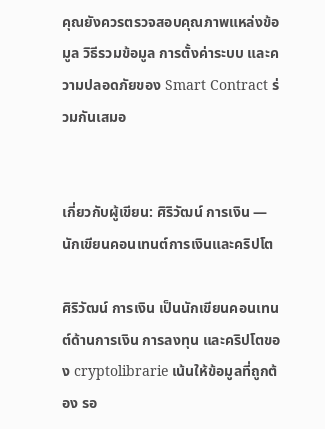คุณยังควรตรวจสอบคุณภาพแหล่งข้อมูล วิธีรวมข้อมูล การตั้งค่าระบบ และความปลอดภัยของ Smart Contract ร่วมกันเสมอ


เกี่ยวกับผู้เขียน: ศิริวัฒน์ การเงิน — นักเขียนคอนเทนต์การเงินและคริปโต

ศิริวัฒน์ การเงิน เป็นนักเขียนคอนเทนต์ด้านการเงิน การลงทุน และคริปโตของ cryptolibrarie เน้นให้ข้อมูลที่ถูกต้อง รอ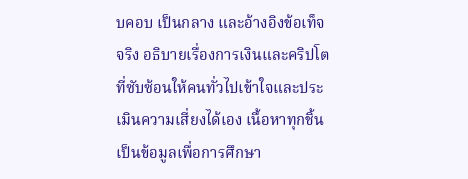บคอบ เป็นกลาง และอ้างอิงข้อเท็จจริง อธิบายเรื่องการเงินและคริปโตที่ซับซ้อนให้คนทั่วไปเข้าใจและประเมินความเสี่ยงได้เอง เนื้อหาทุกชิ้นเป็นข้อมูลเพื่อการศึกษา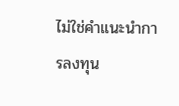ไม่ใช่คำแนะนำการลงทุน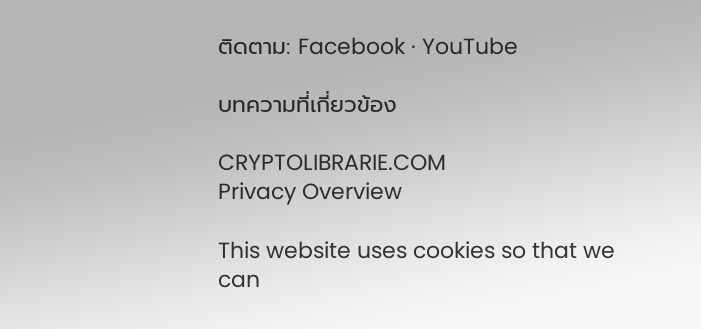ติดตาม: Facebook · YouTube

บทความที่เกี่ยวข้อง

CRYPTOLIBRARIE.COM
Privacy Overview

This website uses cookies so that we can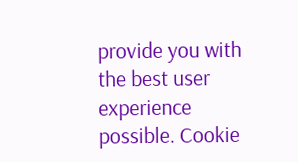provide you with the best user experience possible. Cookie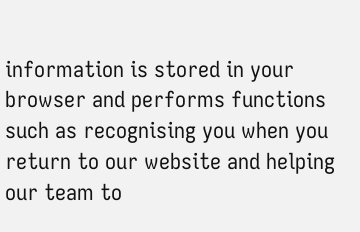information is stored in your browser and performs functions such as recognising you when you return to our website and helping our team to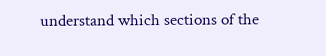understand which sections of the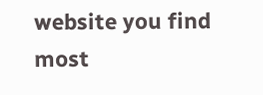website you find most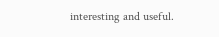interesting and useful.